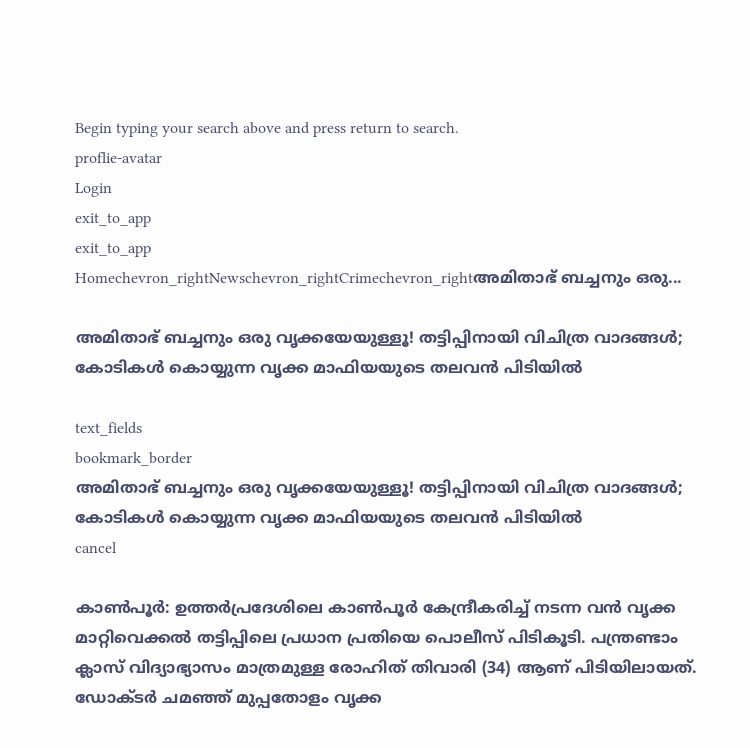Begin typing your search above and press return to search.
proflie-avatar
Login
exit_to_app
exit_to_app
Homechevron_rightNewschevron_rightCrimechevron_rightഅമിതാഭ് ബച്ചനും ഒരു...

അമിതാഭ് ബച്ചനും ഒരു വൃക്കയേയുള്ളൂ! തട്ടിപ്പിനായി വിചിത്ര വാദങ്ങൾ; കോടികൾ കൊയ്യുന്ന വൃക്ക മാഫിയയുടെ തലവൻ പിടിയിൽ

text_fields
bookmark_border
അമിതാഭ് ബച്ചനും ഒരു വൃക്കയേയുള്ളൂ! തട്ടിപ്പിനായി വിചിത്ര വാദങ്ങൾ; കോടികൾ കൊയ്യുന്ന വൃക്ക മാഫിയയുടെ തലവൻ പിടിയിൽ
cancel

കാൺപൂർ: ഉത്തർപ്രദേശിലെ കാൺപൂർ കേന്ദ്രീകരിച്ച് നടന്ന വൻ വൃക്ക മാറ്റിവെക്കൽ തട്ടിപ്പിലെ പ്രധാന പ്രതിയെ പൊലീസ് പിടികൂടി. പന്ത്രണ്ടാം ക്ലാസ് വിദ്യാഭ്യാസം മാത്രമുള്ള രോഹിത് തിവാരി (34) ആണ് പിടിയിലായത്. ഡോക്ടർ ചമഞ്ഞ് മുപ്പതോളം വൃക്ക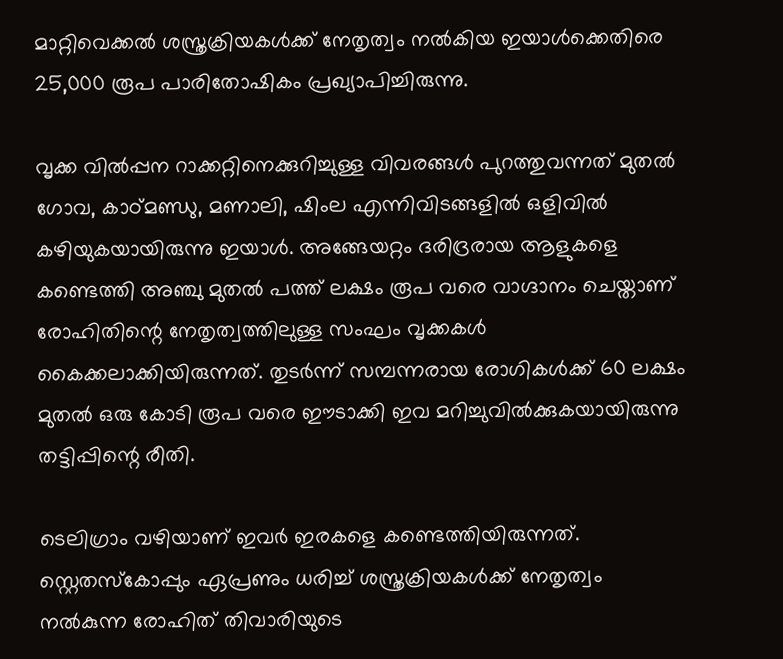മാറ്റിവെക്കൽ ശസ്ത്രക്രിയകൾക്ക് നേതൃത്വം നൽകിയ ഇയാൾക്കെതിരെ 25,000 രൂപ പാരിതോഷികം പ്രഖ്യാപിച്ചിരുന്നു.

വൃക്ക വിൽപ്പന റാക്കറ്റിനെക്കുറിച്ചുള്ള വിവരങ്ങൾ പുറത്തുവന്നത് മുതൽ ഗോവ, കാഠ്മണ്ഡു, മണാലി, ഷിംല എന്നിവിടങ്ങളിൽ ഒളിവിൽ കഴിയുകയായിരുന്നു ഇയാൾ. അങ്ങേയറ്റം ദരിദ്രരായ ആളുകളെ കണ്ടെത്തി അഞ്ചു മുതൽ പത്ത് ലക്ഷം രൂപ വരെ വാഗ്ദാനം ചെയ്താണ് രോഹിതിന്റെ നേതൃത്വത്തിലുള്ള സംഘം വൃക്കകൾ കൈക്കലാക്കിയിരുന്നത്. തുടർന്ന് സമ്പന്നരായ രോഗികൾക്ക് 60 ലക്ഷം മുതൽ ഒരു കോടി രൂപ വരെ ഈടാക്കി ഇവ മറിച്ചുവിൽക്കുകയായിരുന്നു തട്ടിപ്പിന്റെ രീതി.

ടെലിഗ്രാം വഴിയാണ് ഇവർ ഇരകളെ കണ്ടെത്തിയിരുന്നത്. സ്റ്റെതസ്കോപ്പും ഏപ്രണും ധരിച്ച് ശസ്ത്രക്രിയകൾക്ക് നേതൃത്വം നൽകുന്ന രോഹിത് തിവാരിയുടെ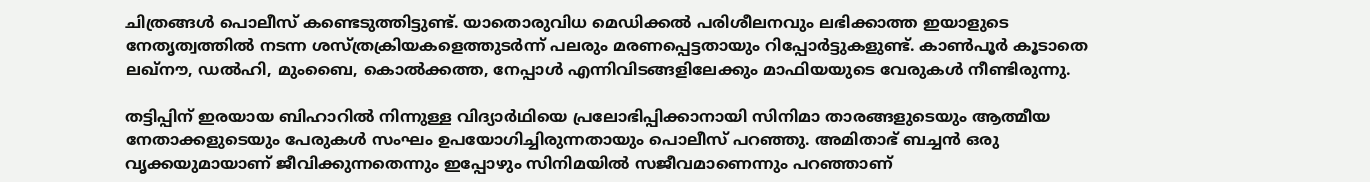ചിത്രങ്ങൾ പൊലീസ് കണ്ടെടുത്തിട്ടുണ്ട്. യാതൊരുവിധ മെഡിക്കൽ പരിശീലനവും ലഭിക്കാത്ത ഇയാളുടെ നേതൃത്വത്തിൽ നടന്ന ശസ്ത്രക്രിയകളെത്തുടർന്ന് പലരും മരണപ്പെട്ടതായും റിപ്പോർട്ടുകളുണ്ട്. കാൺപൂർ കൂടാതെ ലഖ്‌നൗ, ഡൽഹി, മുംബൈ, കൊൽക്കത്ത, നേപ്പാൾ എന്നിവിടങ്ങളിലേക്കും മാഫിയയുടെ വേരുകൾ നീണ്ടിരുന്നു.

തട്ടിപ്പിന് ഇരയായ ബിഹാറിൽ നിന്നുള്ള വിദ്യാർഥിയെ പ്രലോഭിപ്പിക്കാനായി സിനിമാ താരങ്ങളുടെയും ആത്മീയ നേതാക്കളുടെയും പേരുകൾ സംഘം ഉപയോഗിച്ചിരുന്നതായും പൊലീസ് പറഞ്ഞു. അമിതാഭ് ബച്ചൻ ഒരു വൃക്കയുമായാണ് ജീവിക്കുന്നതെന്നും ഇപ്പോഴും സിനിമയിൽ സജീവമാണെന്നും പറഞ്ഞാണ്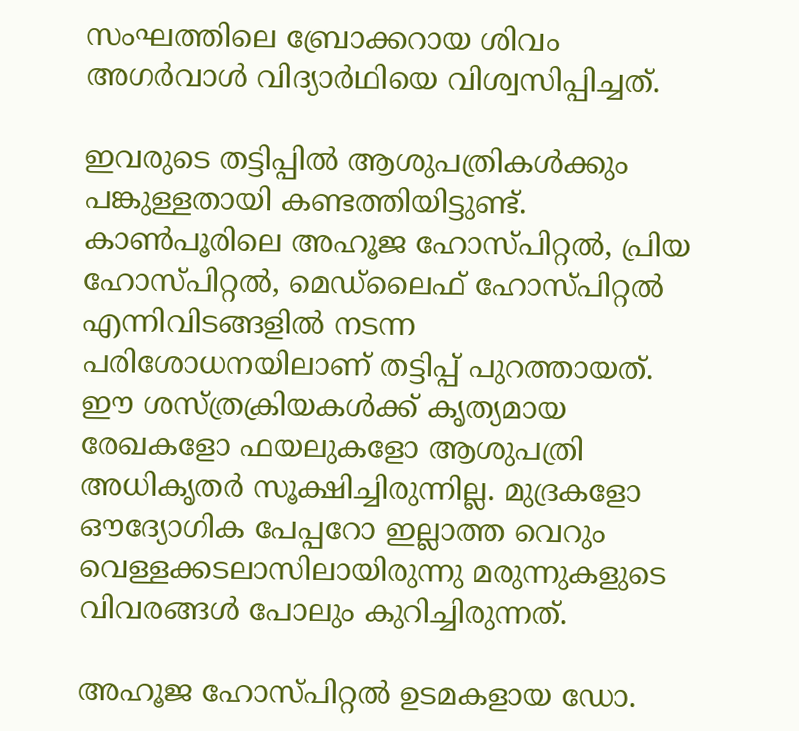സംഘത്തിലെ ബ്രോക്കറായ ശിവം അഗർവാൾ വിദ്യാർഥിയെ വിശ്വസിപ്പിച്ചത്.

ഇവരുടെ തട്ടിപ്പിൽ ആശുപത്രികൾക്കും പങ്കുള്ളതായി കണ്ടത്തിയിട്ടുണ്ട്. കാൺപൂരിലെ അഹൂജ ഹോസ്പിറ്റൽ, പ്രിയ ഹോസ്പിറ്റൽ, മെഡ്‌ലൈഫ് ഹോസ്പിറ്റൽ എന്നിവിടങ്ങളിൽ നടന്ന പരിശോധനയിലാണ് തട്ടിപ്പ് പുറത്തായത്. ഈ ശസ്ത്രക്രിയകൾക്ക് കൃത്യമായ രേഖകളോ ഫയലുകളോ ആശുപത്രി അധികൃതർ സൂക്ഷിച്ചിരുന്നില്ല. മുദ്രകളോ ഔദ്യോഗിക പേപ്പറോ ഇല്ലാത്ത വെറും വെള്ളക്കടലാസിലായിരുന്നു മരുന്നുകളുടെ വിവരങ്ങൾ പോലും കുറിച്ചിരുന്നത്.

അഹൂജ ഹോസ്പിറ്റൽ ഉടമകളായ ഡോ.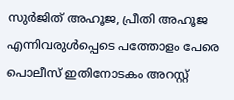സുർജിത് അഹൂജ, പ്രീതി അഹൂജ എന്നിവരുൾപ്പെടെ പത്തോളം പേരെ പൊലീസ് ഇതിനോടകം അറസ്റ്റ്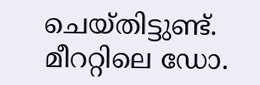ചെയ്തിട്ടുണ്ട്. മീററ്റിലെ ഡോ.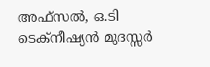അഫ്സൽ, ഒ.ടി ടെക്നീഷ്യൻ മുദസ്സർ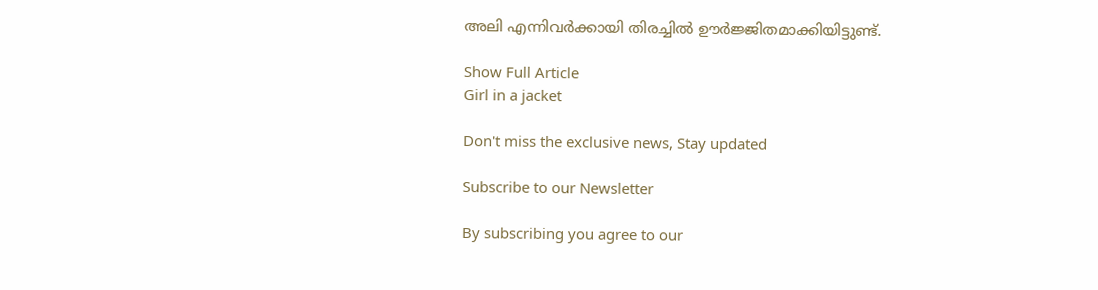അലി എന്നിവർക്കായി തിരച്ചിൽ ഊർജ്ജിതമാക്കിയിട്ടുണ്ട്.

Show Full Article
Girl in a jacket

Don't miss the exclusive news, Stay updated

Subscribe to our Newsletter

By subscribing you agree to our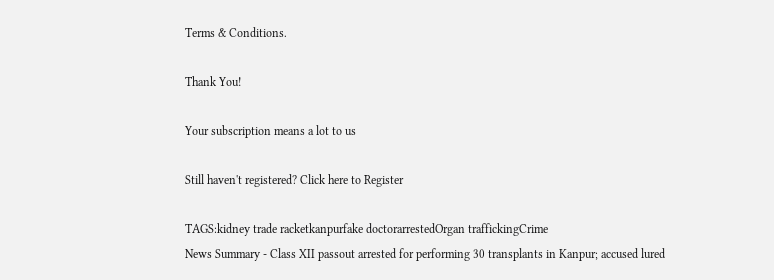Terms & Conditions.

Thank You!

Your subscription means a lot to us

Still haven't registered? Click here to Register

TAGS:kidney trade racketkanpurfake doctorarrestedOrgan traffickingCrime
News Summary - Class XII passout arrested for performing 30 transplants in Kanpur; accused lured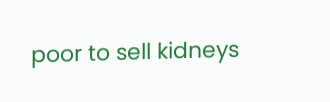poor to sell kidneys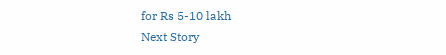for Rs 5-10 lakh
Next Story